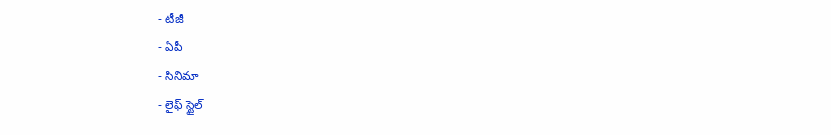- టీజీ
- ఏపీ
- సినిమా
- లైఫ్ స్టైల్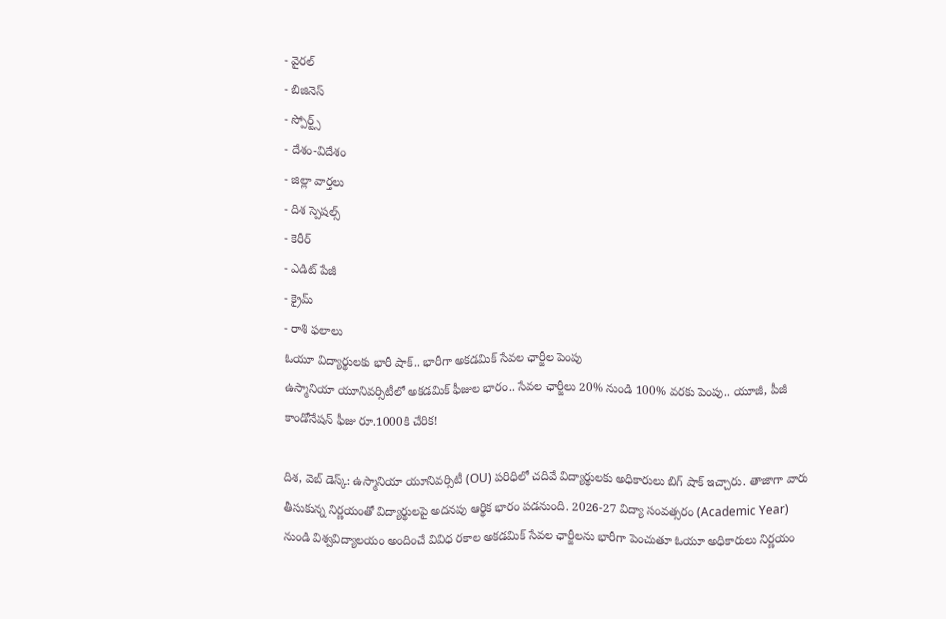- వైరల్
- బిజినెస్
- స్పోర్ట్స్
- దేశం-విదేశం
- జిల్లా వార్తలు
- దిశ స్పెషల్స్
- కెరీర్
- ఎడిట్ పేజీ
- క్రైమ్
- రాశి ఫలాలు
ఓయూ విద్యార్థులకు భారీ షాక్.. భారీగా అకడమిక్ సేవల ఛార్జీల పెంపు
ఉస్మానియా యూనివర్సిటీలో అకడమిక్ ఫీజుల భారం.. సేవల ఛార్జీలు 20% నుండి 100% వరకు పెంపు.. యూజీ, పీజీ కాండోనేషన్ ఫీజు రూ.1000కి చేరిక!

దిశ, వెబ్ డెస్క్: ఉస్మానియా యూనివర్సిటీ (OU) పరిధిలో చదివే విద్యార్థులకు అధికారులు బిగ్ షాక్ ఇచ్చారు. తాజాగా వారు తీసుకున్న నిర్ణయంతో విద్యార్థులపై అదనపు ఆర్థిక భారం పడనుంది. 2026-27 విద్యా సంవత్సరం (Academic Year) నుండి విశ్వవిద్యాలయం అందించే వివిధ రకాల అకడమిక్ సేవల ఛార్జీలను భారీగా పెంచుతూ ఓయూ అధికారులు నిర్ణయం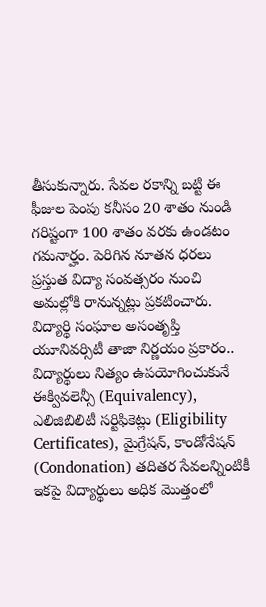తీసుకున్నారు. సేవల రకాన్ని బట్టి ఈ ఫీజుల పెంపు కనీసం 20 శాతం నుండి గరిష్టంగా 100 శాతం వరకు ఉండటం గమనార్హం. పెరిగిన నూతన ధరలు ప్రస్తుత విద్యా సంవత్సరం నుంచి అమల్లోకి రానున్నట్లు ప్రకటించారు.
విద్యార్థి సంఘాల అసంతృప్తి
యూనివర్సిటీ తాజా నిర్ణయం ప్రకారం.. విద్యార్థులు నిత్యం ఉపయోగించుకునే ఈక్వివలెన్సీ (Equivalency), ఎలిజిబిలిటీ సర్టిఫికెట్లు (Eligibility Certificates), మైగ్రేషన్, కాండోనేషన్ (Condonation) తదితర సేవలన్నింటికీ ఇకపై విద్యార్థులు అధిక మొత్తంలో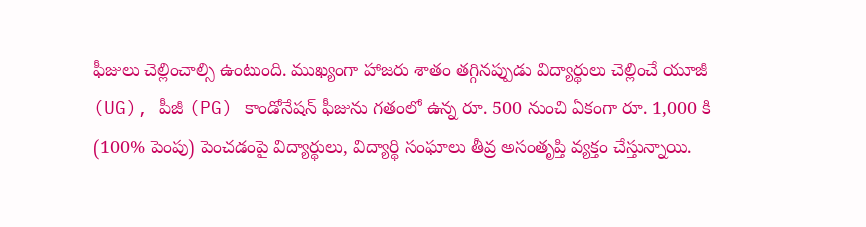ఫీజులు చెల్లించాల్సి ఉంటుంది. ముఖ్యంగా హాజరు శాతం తగ్గినప్పుడు విద్యార్థులు చెల్లించే యూజీ (UG), పీజీ (PG) కాండోనేషన్ ఫీజును గతంలో ఉన్న రూ. 500 నుంచి ఏకంగా రూ. 1,000 కి (100% పెంపు) పెంచడంపై విద్యార్థులు, విద్యార్థి సంఘాలు తీవ్ర అసంతృప్తి వ్యక్తం చేస్తున్నాయి.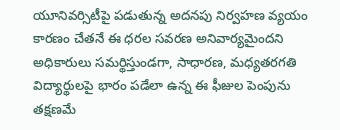యూనివర్సిటీపై పడుతున్న అదనపు నిర్వహణ వ్యయం కారణం చేతనే ఈ ధరల సవరణ అనివార్యమైందని అధికారులు సమర్థిస్తుండగా, సాధారణ, మధ్యతరగతి విద్యార్థులపై భారం పడేలా ఉన్న ఈ ఫీజుల పెంపును తక్షణమే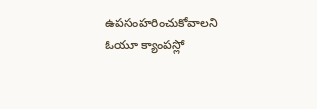ఉపసంహరించుకోవాలని ఓయూ క్యాంపస్లో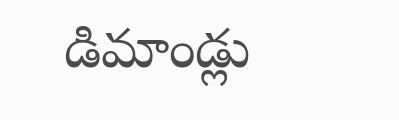డిమాండ్లు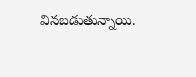వినబడుతున్నాయి.